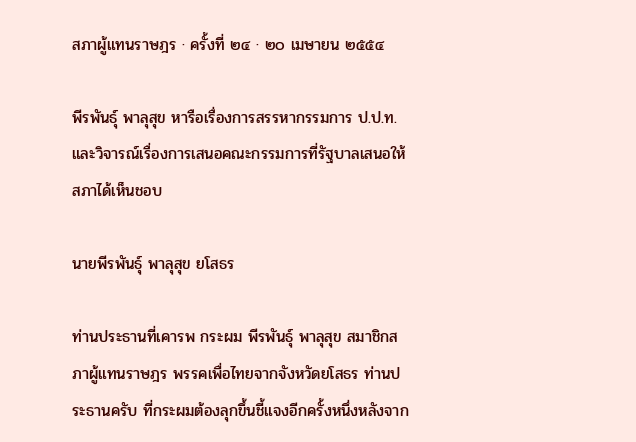สภาผู้แทนราษฎร · ครั้งที่ ๒๔ · ๒๐ เมษายน ๒๕๕๔

พีรพันธุ์ พาลุสุข หารือเรื่องการสรรหากรรมการ ป.ป.ท. และวิจารณ์เรื่องการเสนอคณะกรรมการที่รัฐบาลเสนอให้สภาได้เห็นชอบ

นายพีรพันธุ์ พาลุสุข ยโสธร

ท่านประธานที่เคารพ กระผม พีรพันธุ์ พาลุสุข สมาชิกสภาผู้แทนราษฎร พรรคเพื่อไทยจากจังหวัดยโสธร ท่านประธานครับ ที่กระผมต้องลุกขึ้นชี้แจงอีกครั้งหนึ่งหลังจาก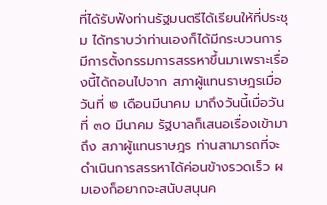ที่ได้รับฟังท่านรัฐมนตรีได้เรียนให้ที่ประชุม ได้ทราบว่าท่านเองก็ได้มีกระบวนการ มีการตั้งกรรมการสรรหาขึ้นมาเพราะเรื่องนี้ได้ถอนไปจาก สภาผู้แทนราษฎรเมื่อวันที่ ๒ เดือนมีนาคม มาถึงวันนี้เมื่อวันที่ ๓๐ มีนาคม รัฐบาลก็เสนอเรื่องเข้ามาถึง สภาผู้แทนราษฎร ท่านสามารถที่จะดําเนินการสรรหาได้ค่อนข้างรวดเร็ว ผมเองก็อยากจะสนับสนุนค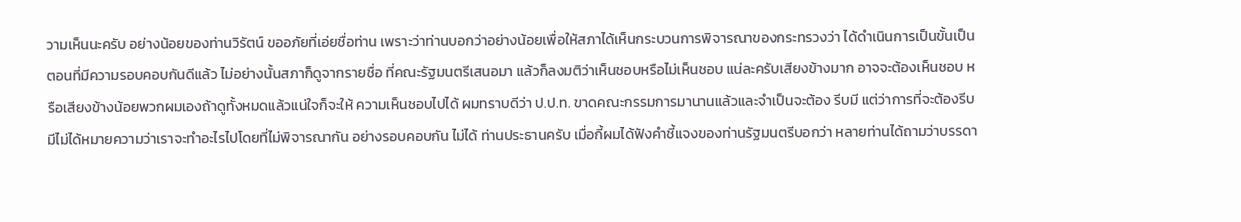วามเห็นนะครับ อย่างน้อยของท่านวิรัตน์ ขออภัยที่เอ่ยชื่อท่าน เพราะว่าท่านบอกว่าอย่างน้อยเพื่อให้สภาได้เห็นกระบวนการพิจารณาของกระทรวงว่า ได้ดําเนินการเป็นขั้นเป็นตอนที่มีความรอบคอบกันดีแล้ว ไม่อย่างนั้นสภาก็ดูจากรายชื่อ ที่คณะรัฐมนตรีเสนอมา แล้วก็ลงมติว่าเห็นชอบหรือไม่เห็นชอบ แน่ละครับเสียงข้างมาก อาจจะต้องเห็นชอบ หรือเสียงข้างน้อยพวกผมเองถ้าดูทั้งหมดแล้วแน่ใจก็จะให้ ความเห็นชอบไปได้ ผมทราบดีว่า ป.ป.ท. ขาดคณะกรรมการมานานแล้วและจําเป็นจะต้อง รีบมี แต่ว่าการที่จะต้องรีบมีไม่ได้หมายความว่าเราจะทําอะไรไปโดยที่ไม่พิจารณากัน อย่างรอบคอบกัน ไม่ได้ ท่านประธานครับ เมื่อกี้ผมได้ฟังคําชี้แจงของท่านรัฐมนตรีบอกว่า หลายท่านได้ถามว่าบรรดา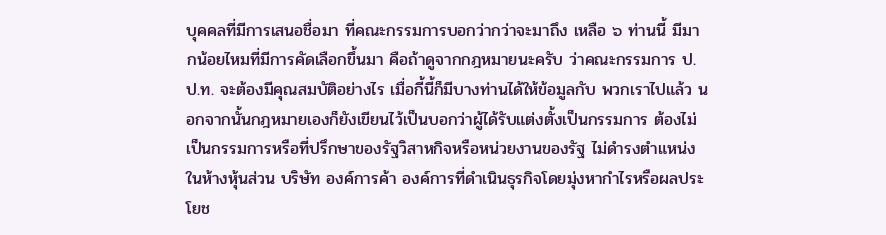บุคคลที่มีการเสนอชื่อมา ที่คณะกรรมการบอกว่ากว่าจะมาถึง เหลือ ๖ ท่านนี้ มีมากน้อยไหมที่มีการคัดเลือกขึ้นมา คือถ้าดูจากกฎหมายนะครับ ว่าคณะกรรมการ ป.ป.ท. จะต้องมีคุณสมบัติอย่างไร เมื่อกี้นี้ก็มีบางท่านได้ให้ข้อมูลกับ พวกเราไปแล้ว นอกจากนั้นกฎหมายเองก็ยังเขียนไว้เป็นบอกว่าผู้ได้รับแต่งตั้งเป็นกรรมการ ต้องไม่เป็นกรรมการหรือที่ปรึกษาของรัฐวิสาหกิจหรือหน่วยงานของรัฐ ไม่ดํารงตําแหน่ง ในห้างหุ้นส่วน บริษัท องค์การค้า องค์การที่ดําเนินธุรกิจโดยมุ่งหากําไรหรือผลประโยช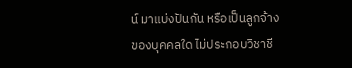น์ มาแบ่งปันกัน หรือเป็นลูกจ้างของบุคคลใด ไม่ประกอบวิชาชี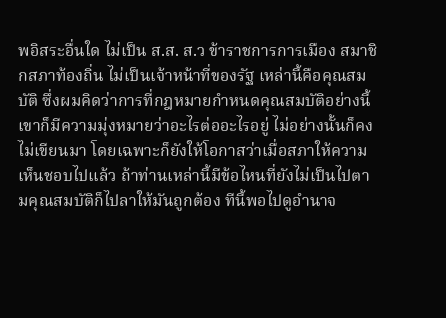พอิสระอื่นใด ไม่เป็น ส.ส. ส.ว ข้าราชการการเมือง สมาชิกสภาท้องถิ่น ไม่เป็นเจ้าหน้าที่ของรัฐ เหล่านี้คือคุณสมบัติ ซึ่งผมคิดว่าการที่กฎหมายกําหนดคุณสมบัติอย่างนี้เขาก็มีความมุ่งหมายว่าอะไรต่ออะไรอยู่ ไม่อย่างนั้นก็คงไม่เขียนมา โดยเฉพาะก็ยังให้โอกาสว่าเมื่อสภาให้ความเห็นชอบไปแล้ว ถ้าท่านเหล่านี้มีข้อไหนที่ยังไม่เป็นไปตามคุณสมบัติก็ไปลาให้มันถูกต้อง ทีนี้พอไปดูอํานาจ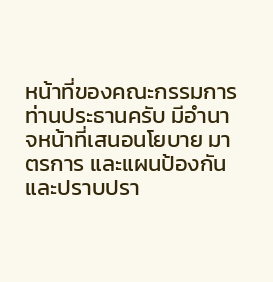หน้าที่ของคณะกรรมการ ท่านประธานครับ มีอํานาจหน้าที่เสนอนโยบาย มาตรการ และแผนป้องกันและปราบปรา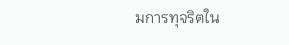มการทุจริตใน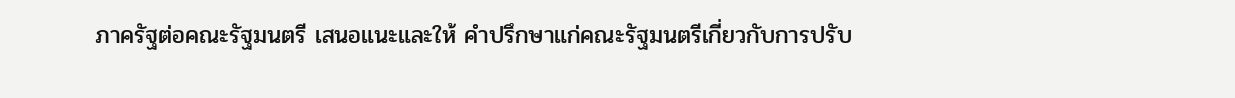ภาครัฐต่อคณะรัฐมนตรี เสนอแนะและให้ คําปรึกษาแก่คณะรัฐมนตรีเกี่ยวกับการปรับ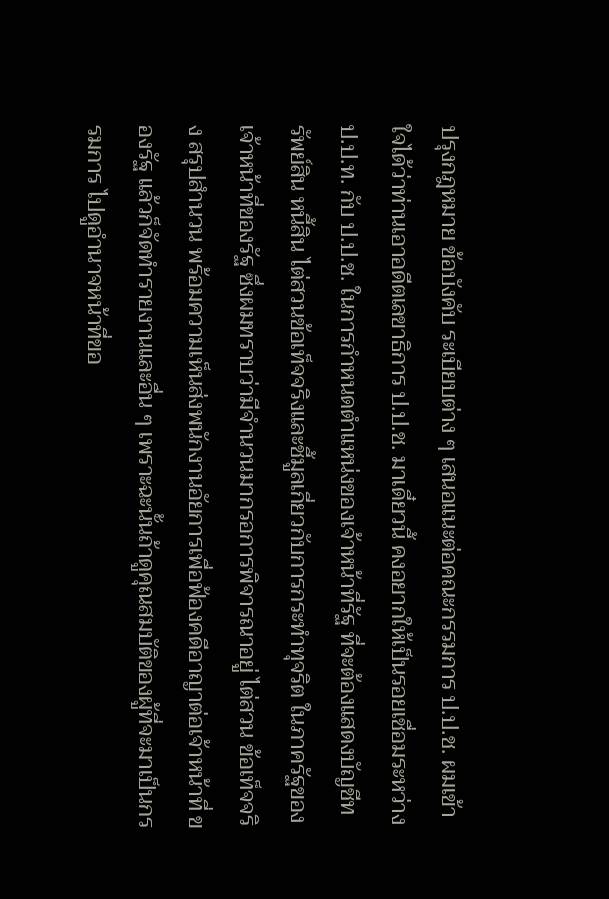ปรุงกฎหมาย ข้อบังคับ ระเบียบต่าง ๆ เสนอแนะต่อคณะกรรมการ ป.ป.ช. ผมเข้าใจได้ว่าท่านเอาอดีตเลขาธิการ ป.ป.ช. มาเดี๋ยวนี้ คงอยากให้เป็นรอยเชื่อมระหว่าง ป.ป.ท. กับ ป.ป.ช. ในการกําหนดตําแหน่งของเจ้าหน้าที่รัฐ ที่จะต้องแสดงบัญชีทรัพย์สิน หนี้สิน ไต่สวนข้อเท็จจริงและชี้มูลเกี่ยวกับการกระทําทุจริต ในภาครัฐของเจ้าหน้าที่ของรัฐ ซึ่งผมทราบว่ามีจํานวนมากรอการพิจารณาอยู่ ไต่สวน ข้อเท็จจริง สรุปสํานวน พร้อมความเห็นส่งพนักงานอัยการเพื่อฟ้องคดีอาญาต่อเจ้าหน้าที่ ของรัฐ แล้วก็จัดทํารายงานและอื่น ๆ เพราะฉะนั้นถ้าดูคุณสมบัติของผู้ที่จะมาเป็นกรรมการ ไปดูอํานาจหน้าที่ขอ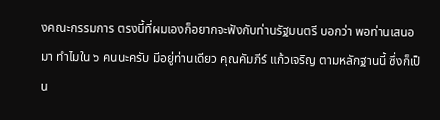งคณะกรรมการ ตรงนี้ที่ผมเองก็อยากจะฟังกับท่านรัฐมนตรี บอกว่า พอท่านเสนอมา ทําไมใน ๖ คนนะครับ มีอยู่ท่านเดียว คุณคัมภีร์ แก้วเจริญ ตามหลักฐานนี้ ซึ่งก็เป็น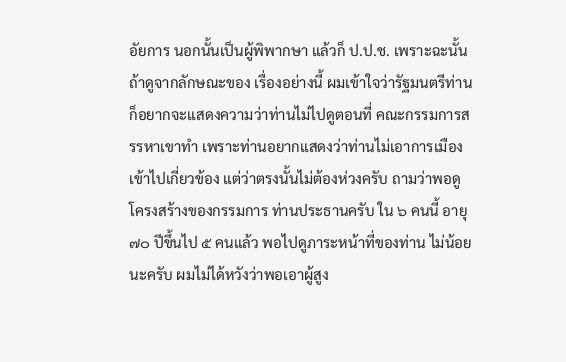อัยการ นอกนั้นเป็นผู้พิพากษา แล้วก็ ป.ป.ช. เพราะฉะนั้นถ้าดูจากลักษณะของ เรื่องอย่างนี้ ผมเข้าใจว่ารัฐมนตรีท่านก็อยากจะแสดงความว่าท่านไม่ไปดูตอนที่ คณะกรรมการสรรหาเขาทํา เพราะท่านอยากแสดงว่าท่านไม่เอาการเมืองเข้าไปเกี่ยวข้อง แต่ว่าตรงนั้นไม่ต้องห่วงครับ ถามว่าพอดูโครงสร้างของกรรมการ ท่านประธานครับ ใน ๖ คนนี้ อายุ ๗๐ ปีขึ้นไป ๕ คนแล้ว พอไปดูภาระหน้าที่ของท่าน ไม่น้อยนะครับ ผมไม่ได้หวังว่าพอเอาผู้สูง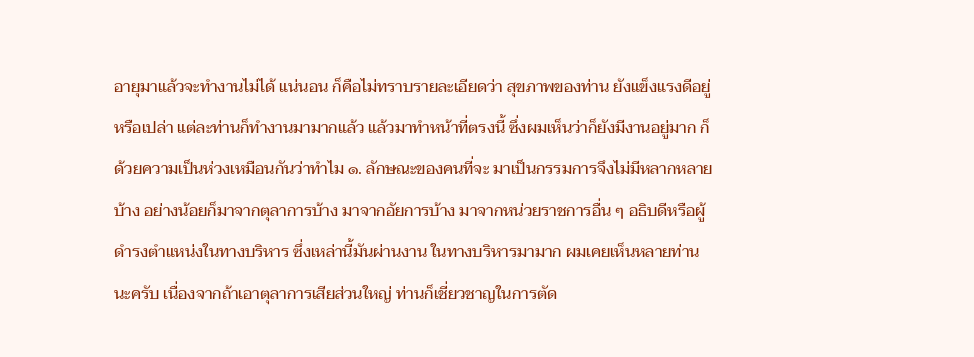อายุมาแล้วจะทํางานไม่ได้ แน่นอน ก็คือไม่ทราบรายละเอียดว่า สุขภาพของท่าน ยังแข็งแรงดีอยู่หรือเปล่า แต่ละท่านก็ทํางานมามากแล้ว แล้วมาทําหน้าที่ตรงนี้ ซึ่งผมเห็นว่าก็ยังมีงานอยู่มาก ก็ด้วยความเป็นห่วงเหมือนกันว่าทําไม ๑. ลักษณะของคนที่จะ มาเป็นกรรมการจึงไม่มีหลากหลายบ้าง อย่างน้อยก็มาจากตุลาการบ้าง มาจากอัยการบ้าง มาจากหน่วยราชการอื่น ๆ อธิบดีหรือผู้ดํารงตําแหน่งในทางบริหาร ซึ่งเหล่านี้มันผ่านงาน ในทางบริหารมามาก ผมเคยเห็นหลายท่านนะครับ เนื่องจากถ้าเอาตุลาการเสียส่วนใหญ่ ท่านก็เชี่ยวชาญในการตัด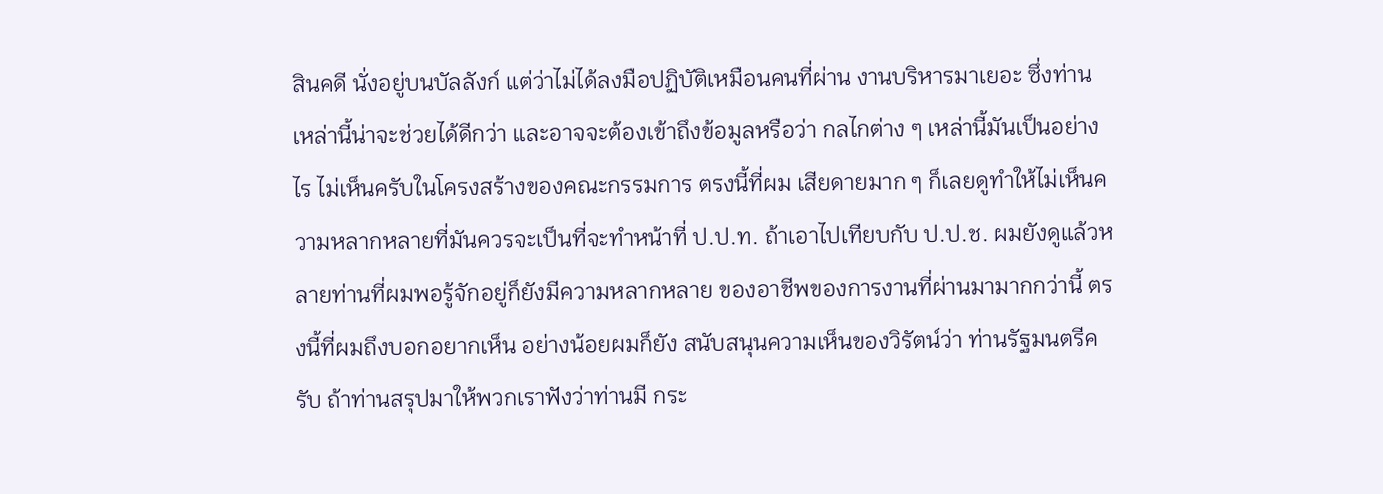สินคดี นั่งอยู่บนบัลลังก์ แต่ว่าไม่ได้ลงมือปฏิบัติเหมือนคนที่ผ่าน งานบริหารมาเยอะ ซึ่งท่านเหล่านี้น่าจะช่วยได้ดีกว่า และอาจจะต้องเข้าถึงข้อมูลหรือว่า กลไกต่าง ๆ เหล่านี้มันเป็นอย่างไร ไม่เห็นครับในโครงสร้างของคณะกรรมการ ตรงนี้ที่ผม เสียดายมาก ๆ ก็เลยดูทําให้ไม่เห็นความหลากหลายที่มันควรจะเป็นที่จะทําหน้าที่ ป.ป.ท. ถ้าเอาไปเทียบกับ ป.ป.ช. ผมยังดูแล้วหลายท่านที่ผมพอรู้จักอยู่ก็ยังมีความหลากหลาย ของอาชีพของการงานที่ผ่านมามากกว่านี้ ตรงนี้ที่ผมถึงบอกอยากเห็น อย่างน้อยผมก็ยัง สนับสนุนความเห็นของวิรัตน์ว่า ท่านรัฐมนตรีครับ ถ้าท่านสรุปมาให้พวกเราฟังว่าท่านมี กระ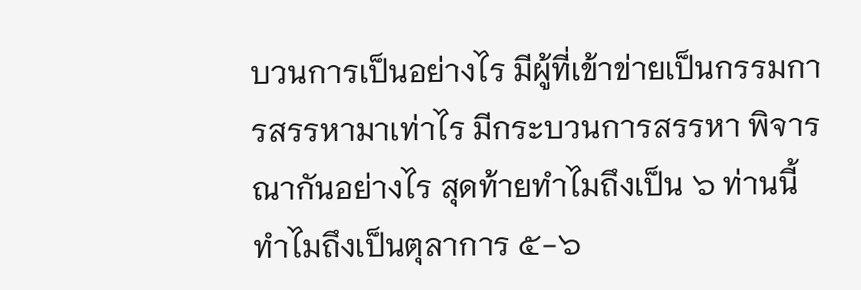บวนการเป็นอย่างไร มีผู้ที่เข้าข่ายเป็นกรรมการสรรหามาเท่าไร มีกระบวนการสรรหา พิจารณากันอย่างไร สุดท้ายทําไมถึงเป็น ๖ ท่านนี้ ทําไมถึงเป็นตุลาการ ๕-๖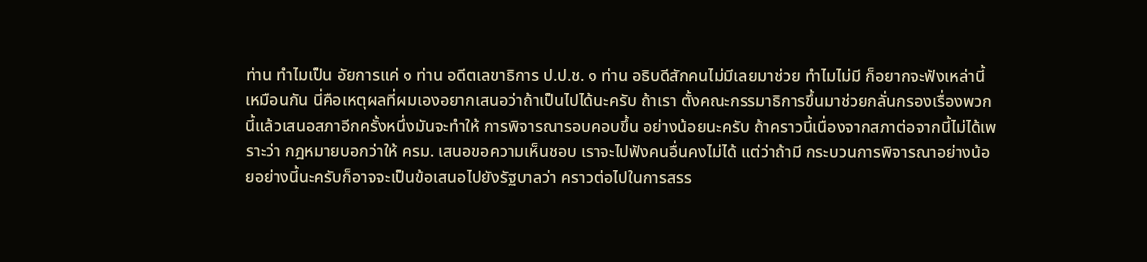ท่าน ทําไมเป็น อัยการแค่ ๑ ท่าน อดีตเลขาธิการ ป.ป.ช. ๑ ท่าน อธิบดีสักคนไม่มีเลยมาช่วย ทําไมไม่มี ก็อยากจะฟังเหล่านี้เหมือนกัน นี่คือเหตุผลที่ผมเองอยากเสนอว่าถ้าเป็นไปได้นะครับ ถ้าเรา ตั้งคณะกรรมาธิการขึ้นมาช่วยกลั่นกรองเรื่องพวกนี้แล้วเสนอสภาอีกครั้งหนึ่งมันจะทําให้ การพิจารณารอบคอบขึ้น อย่างน้อยนะครับ ถ้าคราวนี้เนื่องจากสภาต่อจากนี้ไม่ได้เพราะว่า กฎหมายบอกว่าให้ ครม. เสนอขอความเห็นชอบ เราจะไปฟังคนอื่นคงไม่ได้ แต่ว่าถ้ามี กระบวนการพิจารณาอย่างน้อยอย่างนี้นะครับก็อาจจะเป็นข้อเสนอไปยังรัฐบาลว่า คราวต่อไปในการสรร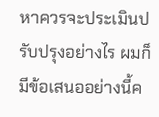หาควรจะประเมินปรับปรุงอย่างไร ผมก็มีข้อเสนออย่างนี้ค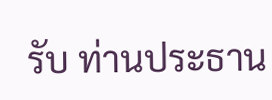รับ ท่านประธาน